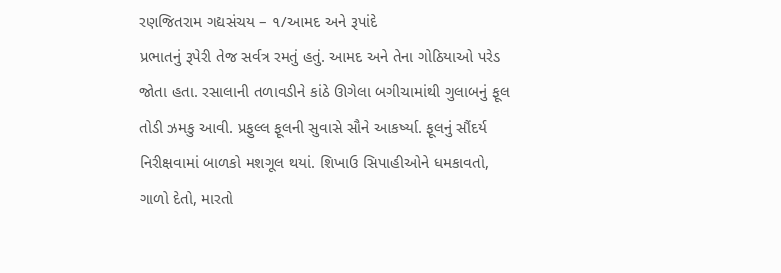રણજિતરામ ગદ્યસંચય – ૧/આમદ અને રૂપાંદે
પ્રભાતનું રૂપેરી તેજ સર્વત્ર રમતું હતું. આમદ અને તેના ગોઠિયાઓ પરેડ જોતા હતા. રસાલાની તળાવડીને કાંઠે ઊગેલા બગીચામાંથી ગુલાબનું ફૂલ તોડી ઝમકુ આવી. પ્રફુલ્લ ફૂલની સુવાસે સૌને આકર્ષ્યા. ફૂલનું સૌંદર્ય નિરીક્ષવામાં બાળકો મશગૂલ થયાં. શિખાઉ સિપાહીઓને ધમકાવતો, ગાળો દેતો, મારતો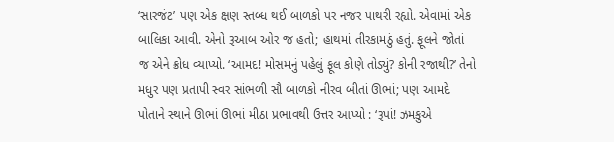‘સારજંટ’ પણ એક ક્ષણ સ્તબ્ધ થઈ બાળકો પર નજર પાથરી રહ્યો. એવામાં એક બાલિકા આવી. એનો રૂઆબ ઓર જ હતો; હાથમાં તીરકામઠું હતું. ફૂલને જોતાં જ એને ક્રોધ વ્યાપ્યો. ‘આમદ! મોસમનું પહેલું ફૂલ કોણે તોડ્યું? કોની રજાથી?’ તેનો મધુર પણ પ્રતાપી સ્વર સાંભળી સૌ બાળકો નીરવ બીતાં ઊભાં; પણ આમદે પોતાને સ્થાને ઊભાં ઊભાં મીઠા પ્રભાવથી ઉત્તર આપ્યો : ‘રૂપાં! ઝમકુએ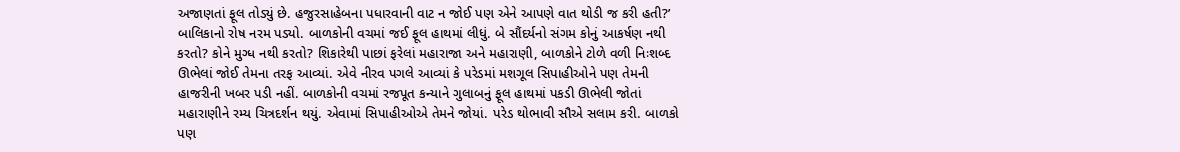અજાણતાં ફૂલ તોડ્યું છે. હજુરસાહેબના પધારવાની વાટ ન જોઈ પણ એને આપણે વાત થોડી જ કરી હતી?’ બાલિકાનો રોષ નરમ પડ્યો. બાળકોની વચમાં જઈ ફૂલ હાથમાં લીધું. બે સૌંદર્યનો સંગમ કોનું આકર્ષણ નથી કરતો? કોને મુગ્ધ નથી કરતો? શિકારેથી પાછાં ફરેલાં મહારાજા અને મહારાણી, બાળકોને ટોળે વળી નિઃશબ્દ ઊભેલાં જોઈ તેમના તરફ આવ્યાં. એવે નીરવ પગલે આવ્યાં કે પરેડમાં મશગૂલ સિપાહીઓને પણ તેમની હાજરીની ખબર પડી નહીં. બાળકોની વચમાં રજપૂત કન્યાને ગુલાબનું ફૂલ હાથમાં પકડી ઊભેલી જોતાં મહારાણીને રમ્ય ચિત્રદર્શન થયું. એવામાં સિપાહીઓએ તેમને જોયાં. પરેડ થોભાવી સૌએ સલામ કરી. બાળકો પણ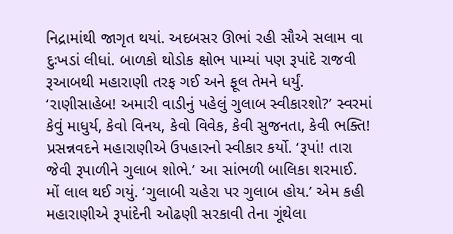નિદ્રામાંથી જાગૃત થયાં. અદબસર ઊભાં રહી સૌએ સલામ વા દુઃખડાં લીધાં. બાળકો થોડોક ક્ષોભ પામ્યાં પણ રૂપાંદે રાજવી રૂઆબથી મહારાણી તરફ ગઈ અને ફૂલ તેમને ધર્યું. ‘રાણીસાહેબ! અમારી વાડીનું પહેલું ગુલાબ સ્વીકારશો?’ સ્વરમાં કેવું માધુર્ય, કેવો વિનય, કેવો વિવેક, કેવી સુજનતા, કેવી ભક્તિ! પ્રસન્નવદને મહારાણીએ ઉપહારનો સ્વીકાર કર્યો. ‘રૂપાં! તારા જેવી રૂપાળીને ગુલાબ શોભે.’ આ સાંભળી બાલિકા શરમાઈ. મોં લાલ થઈ ગયું. ‘ગુલાબી ચહેરા પર ગુલાબ હોય.’ એમ કહી મહારાણીએ રૂપાંદેની ઓઢણી સરકાવી તેના ગૂંથેલા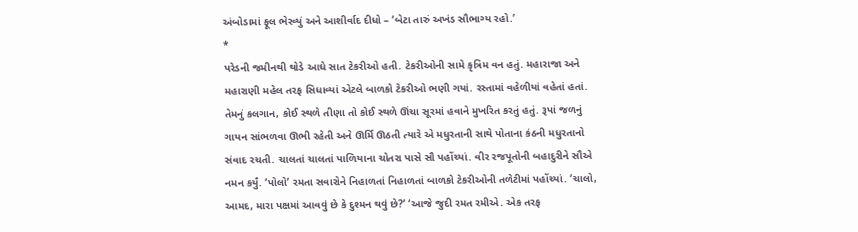અંબોડામાં ફૂલ ભેરવ્યું અને આશીર્વાદ દીધો – ‘બેટા તારું અખંડ સૌભાગ્ય રહો.’
*
પરેડની જમીનથી થોડે આઘે સાત ટેકરીઓ હતી. ટેકરીઓની સામે કૃત્રિમ વન હતું. મહારાજા અને મહારાણી મહેલ તરફ સિધાવ્યાં એટલે બાળકો ટેકરીઓ ભણી ગયાં. રસ્તામાં વહેળીયાં વહેતાં હતાં. તેમનું કલગાન, કોઈ સ્થળે તીણા તો કોઈ સ્થળે ઊંચા સૂરમાં હવાને મુખરિત કરતું હતું. રૂપાં જળનું ગાયન સાંભળવા ઊભી રહેતી અને ઊર્મિ ઊઠતી ત્યારે એ મધુરતાની સાથે પોતાના કંઠની મધુરતાનો સંવાદ રચતી. ચાલતાં ચાલતાં પાળિયાના ચોતરા પાસે સૌ પહોંચ્યાં. વીર રજપૂતોની બહાદુરીને સૌએ નમન કર્યું. ‘પોલો’ રમતા સવારોને નિહાળતાં નિહાળતાં બાળકો ટેકરીઓની તળેટીમાં પહોંચ્યાં. ‘ચાલો, આમદ, મારા પક્ષમાં આવવું છે કે દુશ્મન થવું છે?’ ‘આજે જુદી રમત રમીએ. એક તરફ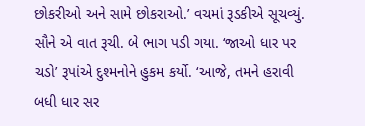છોકરીઓ અને સામે છોકરાઓ.’ વચમાં રૂડકીએ સૂચવ્યું. સૌને એ વાત રૂચી. બે ભાગ પડી ગયા. ‘જાઓ ધાર પર ચડો’ રૂપાંએ દુશ્મનોને હુકમ કર્યો. ‘આજે, તમને હરાવી બધી ધાર સર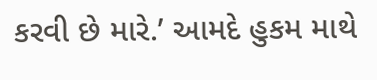કરવી છે મારે.’ આમદે હુકમ માથે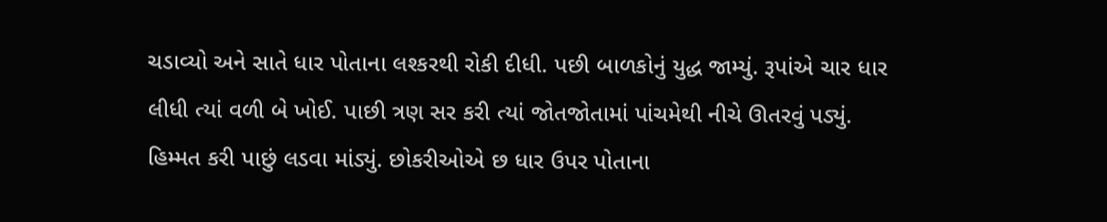ચડાવ્યો અને સાતે ધાર પોતાના લશ્કરથી રોકી દીધી. પછી બાળકોનું યુદ્ધ જામ્યું. રૂપાંએ ચાર ધાર લીધી ત્યાં વળી બે ખોઈ. પાછી ત્રણ સર કરી ત્યાં જોતજોતામાં પાંચમેથી નીચે ઊતરવું પડ્યું. હિમ્મત કરી પાછું લડવા માંડ્યું. છોકરીઓએ છ ધાર ઉપર પોતાના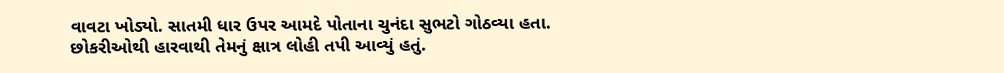વાવટા ખોડ્યો. સાતમી ધાર ઉપર આમદે પોતાના ચુનંદા સુભટો ગોઠવ્યા હતા. છોકરીઓથી હારવાથી તેમનું ક્ષાત્ર લોહી તપી આવ્યું હતું.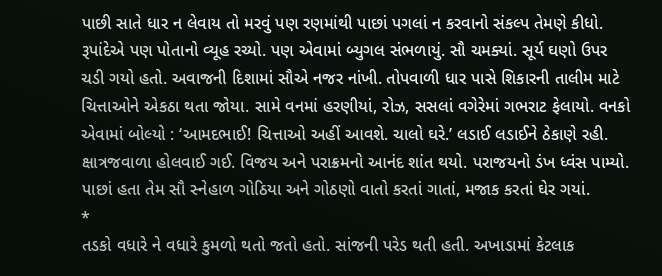પાછી સાતે ધાર ન લેવાય તો મરવું પણ રણમાંથી પાછાં પગલાં ન કરવાનો સંકલ્પ તેમણે કીધો. રૂપાંદેએ પણ પોતાનો વ્યૂહ રચ્યો. પણ એવામાં બ્યુગલ સંભળાયું. સૌ ચમક્યાં. સૂર્ય ઘણો ઉપર ચડી ગયો હતો. અવાજની દિશામાં સૌએ નજર નાંખી. તોપવાળી ધાર પાસે શિકારની તાલીમ માટે ચિત્તાઓને એકઠા થતા જોયા. સામે વનમાં હરણીયાં, રોઝ, સસલાં વગેરેમાં ગભરાટ ફેલાયો. વનકો એવામાં બોલ્યો : ‘આમદભાઈ! ચિત્તાઓ અહીં આવશે. ચાલો ઘરે.’ લડાઈ લડાઈને ઠેકાણે રહી. ક્ષાત્રજવાળા હોલવાઈ ગઈ. વિજય અને પરાક્રમનો આનંદ શાંત થયો. પરાજયનો ડંખ ધ્વંસ પામ્યો. પાછાં હતા તેમ સૌ સ્નેહાળ ગોઠિયા અને ગોઠણો વાતો કરતાં ગાતાં, મજાક કરતાં ઘેર ગયાં.
*
તડકો વધારે ને વધારે કુમળો થતો જતો હતો. સાંજની પરેડ થતી હતી. અખાડામાં કેટલાક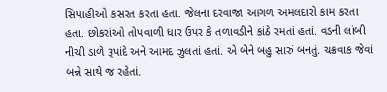સિપાહીઓ કસરત કરતા હતા. જેલના દરવાજા આગળ અમલદારો કામ કરતા હતા. છોકરાંઓ તોપવાળી ધાર ઉપર કે તળાવડીને કાંઠે રમતાં હતાં. વડની લાંબી નીચી ડાળે રૂપાંદે અને આમદ ઝુલતાં હતાં. એ બેને બહુ સારું બનતું. ચક્રવાક જેવાં બન્ને સાથે જ રહેતાં.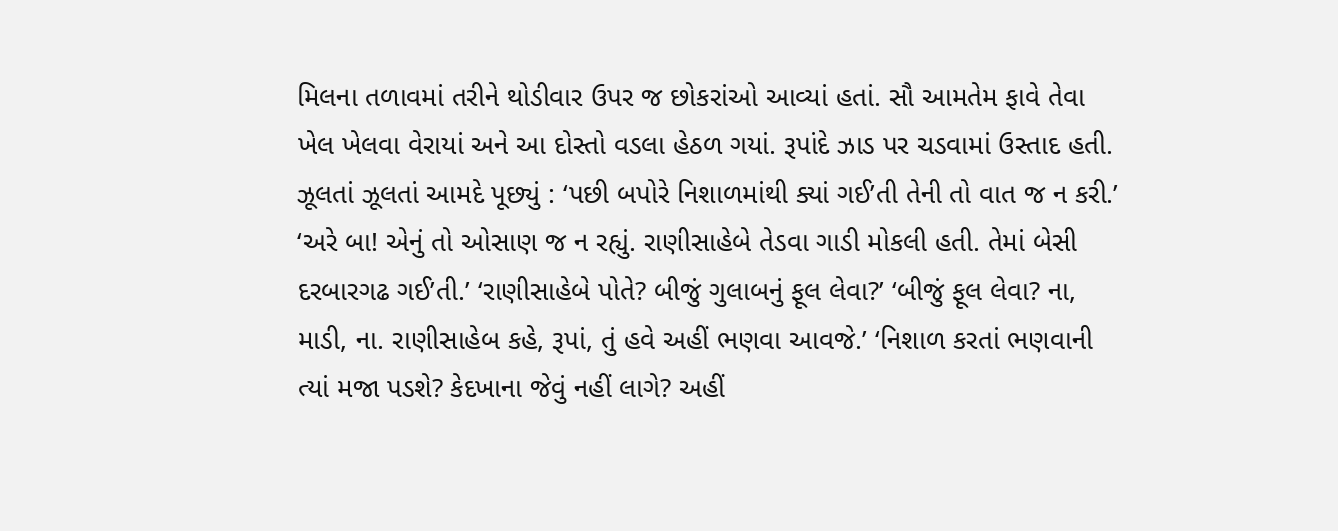મિલના તળાવમાં તરીને થોડીવાર ઉપર જ છોકરાંઓ આવ્યાં હતાં. સૌ આમતેમ ફાવે તેવા ખેલ ખેલવા વેરાયાં અને આ દોસ્તો વડલા હેઠળ ગયાં. રૂપાંદે ઝાડ પર ચડવામાં ઉસ્તાદ હતી. ઝૂલતાં ઝૂલતાં આમદે પૂછ્યું : ‘પછી બપોરે નિશાળમાંથી ક્યાં ગઈ’તી તેની તો વાત જ ન કરી.’ ‘અરે બા! એનું તો ઓસાણ જ ન રહ્યું. રાણીસાહેબે તેડવા ગાડી મોકલી હતી. તેમાં બેસી દરબારગઢ ગઈ’તી.’ ‘રાણીસાહેબે પોતે? બીજું ગુલાબનું ફૂલ લેવા?’ ‘બીજું ફૂલ લેવા? ના, માડી, ના. રાણીસાહેબ કહે, રૂપાં, તું હવે અહીં ભણવા આવજે.’ ‘નિશાળ કરતાં ભણવાની ત્યાં મજા પડશે? કેદખાના જેવું નહીં લાગે? અહીં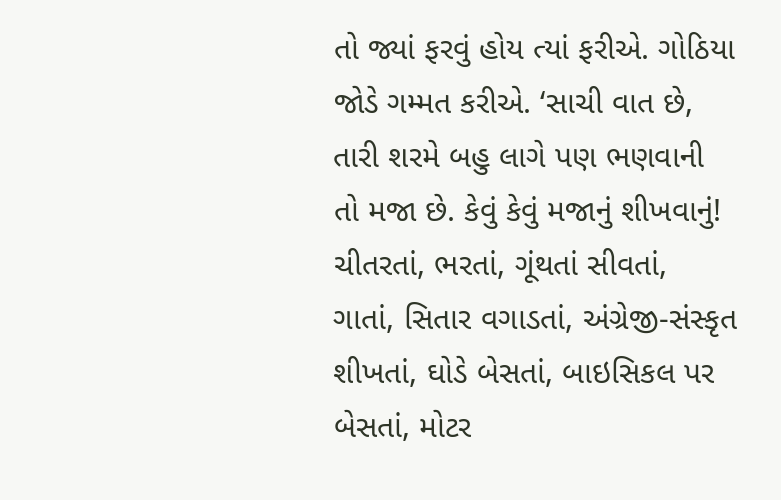તો જ્યાં ફરવું હોય ત્યાં ફરીએ. ગોઠિયા જોડે ગમ્મત કરીએ. ‘સાચી વાત છે, તારી શરમે બહુ લાગે પણ ભણવાની તો મજા છે. કેવું કેવું મજાનું શીખવાનું! ચીતરતાં, ભરતાં, ગૂંથતાં સીવતાં, ગાતાં, સિતાર વગાડતાં, અંગ્રેજી-સંસ્કૃત શીખતાં, ઘોડે બેસતાં, બાઇસિકલ પર બેસતાં, મોટર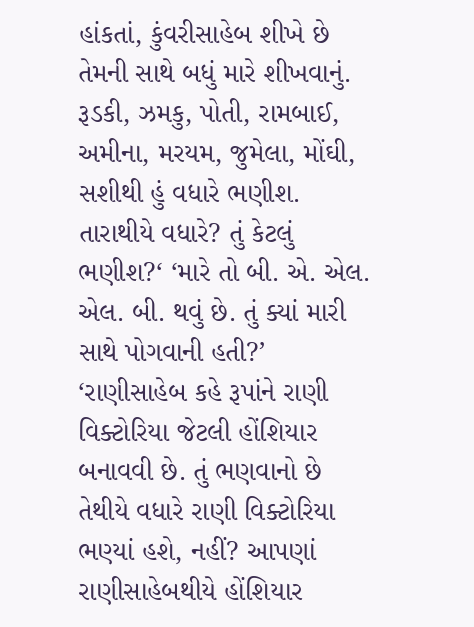હાંકતાં, કુંવરીસાહેબ શીખે છે તેમની સાથે બધું મારે શીખવાનું. રૂડકી, ઝમકુ, પોતી, રામબાઈ, અમીના, મરયમ, જુમેલા, મોંઘી, સશીથી હું વધારે ભણીશ. તારાથીયે વધારે? તું કેટલું ભણીશ?‘ ‘મારે તો બી. એ. એલ. એલ. બી. થવું છે. તું ક્યાં મારી સાથે પોગવાની હતી?’ ‘રાણીસાહેબ કહે રૂપાંને રાણી વિક્ટોરિયા જેટલી હોંશિયાર બનાવવી છે. તું ભણવાનો છે તેથીયે વધારે રાણી વિક્ટોરિયા ભણ્યાં હશે, નહીં? આપણાં રાણીસાહેબથીયે હોંશિયાર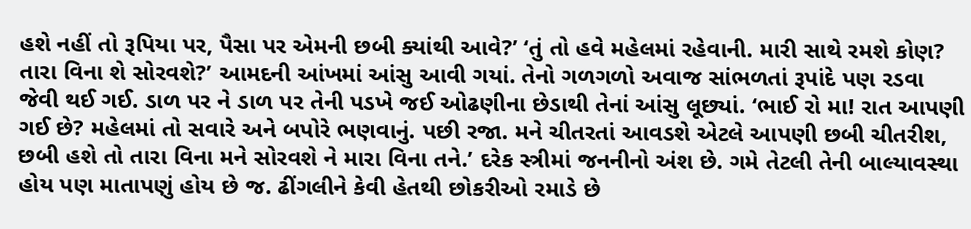હશે નહીં તો રૂપિયા પર, પૈસા પર એમની છબી ક્યાંથી આવે?’ ‘તું તો હવે મહેલમાં રહેવાની. મારી સાથે રમશે કોણ? તારા વિના શે સોરવશે?’ આમદની આંખમાં આંસુ આવી ગયાં. તેનો ગળગળો અવાજ સાંભળતાં રૂપાંદે પણ રડવા જેવી થઈ ગઈ. ડાળ પર ને ડાળ પર તેની પડખે જઈ ઓઢણીના છેડાથી તેનાં આંસુ લૂછ્યાં. ‘ભાઈ રો મા! રાત આપણી ગઈ છે? મહેલમાં તો સવારે અને બપોરે ભણવાનું. પછી રજા. મને ચીતરતાં આવડશે એટલે આપણી છબી ચીતરીશ, છબી હશે તો તારા વિના મને સોરવશે ને મારા વિના તને.’ દરેક સ્ત્રીમાં જનનીનો અંશ છે. ગમે તેટલી તેની બાલ્યાવસ્થા હોય પણ માતાપણું હોય છે જ. ઢીંગલીને કેવી હેતથી છોકરીઓ રમાડે છે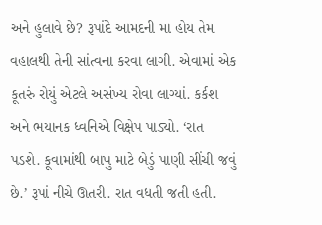અને હુલાવે છે? રૂપાંદે આમદની મા હોય તેમ વહાલથી તેની સાંત્વના કરવા લાગી. એવામાં એક કૂતરું રોયું એટલે અસંખ્ય રોવા લાગ્યાં. કર્કશ અને ભયાનક ધ્વનિએ વિક્ષેપ પાડ્યો. ‘રાત પડશે. કૂવામાંથી બાપુ માટે બેડું પાણી સીંચી જવું છે.’ રૂપાં નીચે ઊતરી. રાત વધતી જતી હતી.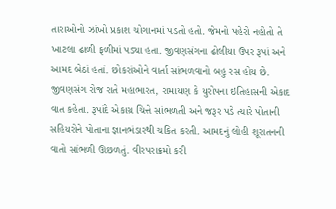તારાઓનો ઝાંખો પ્રકાશ ચોગાનમાં પડતો હતો. જેમનો પહેરો નહોતો તે ખાટલા ઢાળી ફળીમાં પડ્યા હતા. જીવણસંગના ઢોલીયા ઉપર રૂપાં અને આમદ બેઠાં હતાં. છોકરાંઓને વાર્તા સાંભળવાનો બહુ રસ હોય છે. જીવણસંગ રોજ રાતે મહાભારત, રામાયણ કે યુરોપના ઇતિહાસની એકાદ વાત કહેતા. રૂપાંદે એકાગ્ર ચિત્તે સાંભળતી અને જરૂર પડે ત્યારે પોતાની સહિયરોને પોતાના જ્ઞાનભંડારથી ચકિત કરતી. આમદનું લોહી શૂરાતનની વાતો સાંભળી ઊછળતું. વીરપરાક્રમો કરી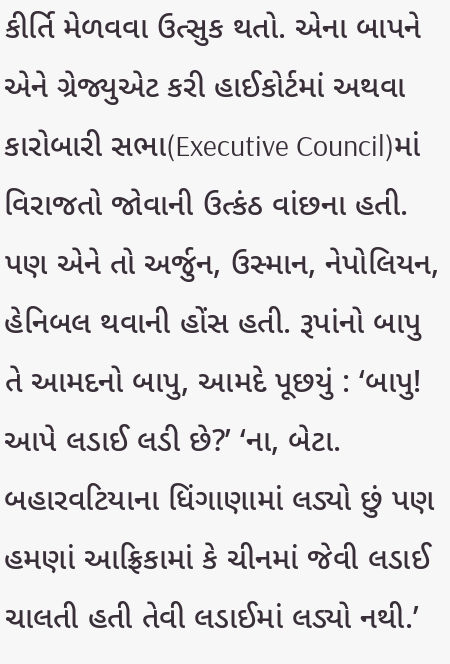કીર્તિ મેળવવા ઉત્સુક થતો. એના બાપને એને ગ્રેજ્યુએટ કરી હાઈકોર્ટમાં અથવા કારોબારી સભા(Executive Council)માં વિરાજતો જોવાની ઉત્કંઠ વાંછના હતી. પણ એને તો અર્જુન, ઉસ્માન, નેપોલિયન, હેનિબલ થવાની હોંસ હતી. રૂપાંનો બાપુ તે આમદનો બાપુ, આમદે પૂછયું : ‘બાપુ! આપે લડાઈ લડી છે?’ ‘ના, બેટા. બહારવટિયાના ધિંગાણામાં લડ્યો છું પણ હમણાં આફ્રિકામાં કે ચીનમાં જેવી લડાઈ ચાલતી હતી તેવી લડાઈમાં લડ્યો નથી.’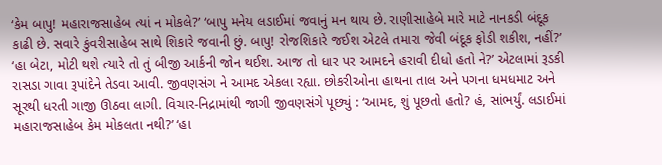‘કેમ બાપુ! મહારાજસાહેબ ત્યાં ન મોકલે?’ ‘બાપુ મનેય લડાઈમાં જવાનું મન થાય છે. રાણીસાહેબે મારે માટે નાનકડી બંદૂક કાઢી છે. સવારે કુંવરીસાહેબ સાથે શિકારે જવાની છું. બાપુ! રોજશિકારે જઈશ એટલે તમારા જેવી બંદૂક ફોડી શકીશ, નહીં?’ ‘હા બેટા, મોટી થશે ત્યારે તો તું બીજી આર્કની જોન થઈશ. આજ તો ધાર પર આમદને હરાવી દીધો હતો ને?’ એટલામાં રૂડકી રાસડા ગાવા રૂપાંદેને તેડવા આવી. જીવણસંગ ને આમદ એકલા રહ્યા. છોકરીઓના હાથના તાલ અને પગના ધમધમાટ અને સૂરથી ધરતી ગાજી ઊઠવા લાગી. વિચાર-નિદ્રામાંથી જાગી જીવણસંગે પૂછ્યું : ‘આમદ, શું પૂછતો હતો? હં, સાંભર્યું. લડાઈમાં મહારાજસાહેબ કેમ મોકલતા નથી?’ ‘હા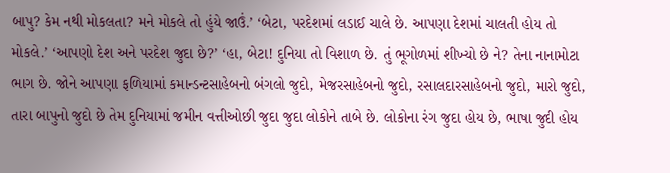બાપુ? કેમ નથી મોકલતા? મને મોકલે તો હુંયે જાઉં.’ ‘બેટા, પરદેશમાં લડાઈ ચાલે છે. આપણા દેશમાં ચાલતી હોય તો મોકલે.’ ‘આપણો દેશ અને પરદેશ જુદા છે?’ ‘હા, બેટા! દુનિયા તો વિશાળ છે. તું ભૂગોળમાં શીખ્યો છે ને? તેના નાનામોટા ભાગ છે. જોને આપણા ફળિયામાં કમાન્ડન્ટસાહેબનો બંગલો જુદો, મેજરસાહેબનો જુદો, રસાલદારસાહેબનો જુદો, મારો જુદો, તારા બાપુનો જુદો છે તેમ દુનિયામાં જમીન વત્તીઓછી જુદા જુદા લોકોને તાબે છે. લોકોના રંગ જુદા હોય છે, ભાષા જુદી હોય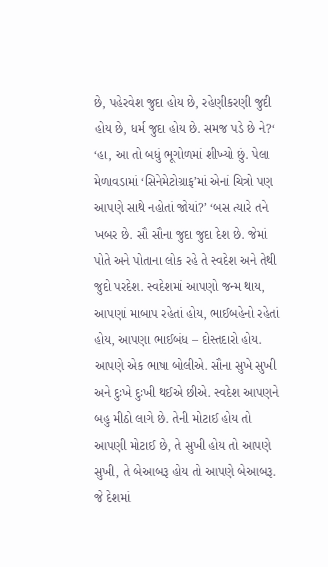છે, પહેરવેશ જુદા હોય છે, રહેણીકરણી જુદી હોય છે, ધર્મ જુદા હોય છે. સમજ પડે છે ને?‘ ‘હા, આ તો બધું ભૂગોળમાં શીખ્યો છું. પેલા મેળાવડામાં ‘સિનેમેટોગ્રાફ’માં એનાં ચિત્રો પણ આપણે સાથે નહોતાં જોયાં?’ ‘બસ ત્યારે તને ખબર છે. સૌ સૌના જુદા જુદા દેશ છે. જેમાં પોતે અને પોતાના લોક રહે તે સ્વદેશ અને તેથી જુદો પરદેશ. સ્વદેશમાં આપણો જન્મ થાય, આપણાં માબાપ રહેતાં હોય, ભાઈબહેનો રહેતાં હોય, આપણા ભાઈબંધ – દોસ્તદારો હોય. આપણે એક ભાષા બોલીએ. સૌના સુખે સુખી અને દુઃખે દુઃખી થઈએ છીએ. સ્વદેશ આપણને બહુ મીઠો લાગે છે. તેની મોટાઈ હોય તો આપણી મોટાઈ છે, તે સુખી હોય તો આપણે સુખી, તે બેઆબરૂ હોય તો આપણે બેઆબરૂ. જે દેશમાં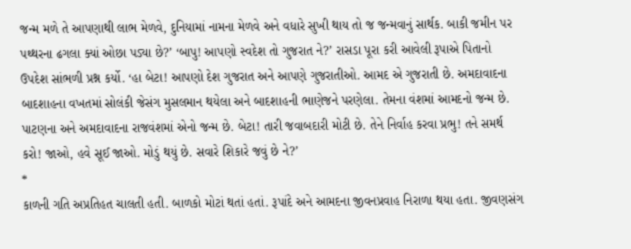જન્મ મળે તે આપણાથી લાભ મેળવે, દુનિયામાં નામના મેળવે અને વધારે સુખી થાય તો જ જન્મવાનું સાર્થક. બાકી જમીન પર પથ્થરના ઢગલા ક્યાં ઓછા પડ્યા છે?’ ‘બાપુ! આપણો સ્વદેશ તો ગુજરાત ને?’ રાસડા પૂરા કરી આવેલી રૂપાએ પિતાનો ઉપદેશ સાંભળી પ્રશ્ન કર્યો. ‘હા બેટા! આપણો દેશ ગુજરાત અને આપણે ગુજરાતીઓ. આમદ એ ગુજરાતી છે. અમદાવાદના બાદશાહના વખતમાં સોલંકી જેસંગ મુસલમાન થયેલા અને બાદશાહની ભાણેજને પરણેલા. તેમના વંશમાં આમદનો જન્મ છે. પાટણના અને અમદાવાદના રાજવંશમાં એનો જન્મ છે. બેટા! તારી જવાબદારી મોટી છે. તેને નિર્વાહ કરવા પ્રભુ! તને સમર્થ કરો! જાઓ, હવે સૂઈ જાઓ. મોડું થયું છે. સવારે શિકારે જવું છે ને?’
*
કાળની ગતિ અપ્રતિહત ચાલતી હતી. બાળકો મોટાં થતાં હતાં. રૂપાંદે અને આમદના જીવનપ્રવાહ નિરાળા થયા હતા. જીવણસંગ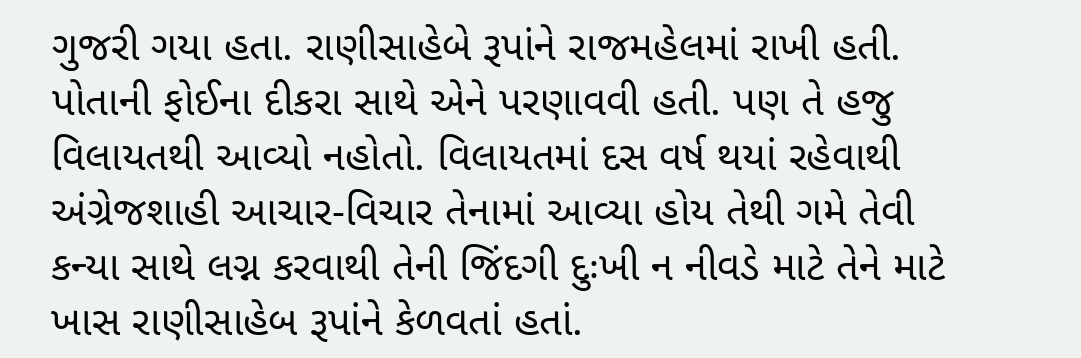ગુજરી ગયા હતા. રાણીસાહેબે રૂપાંને રાજમહેલમાં રાખી હતી. પોતાની ફોઈના દીકરા સાથે એને પરણાવવી હતી. પણ તે હજુ વિલાયતથી આવ્યો નહોતો. વિલાયતમાં દસ વર્ષ થયાં રહેવાથી અંગ્રેજશાહી આચાર-વિચાર તેનામાં આવ્યા હોય તેથી ગમે તેવી કન્યા સાથે લગ્ન કરવાથી તેની જિંદગી દુઃખી ન નીવડે માટે તેને માટે ખાસ રાણીસાહેબ રૂપાંને કેળવતાં હતાં.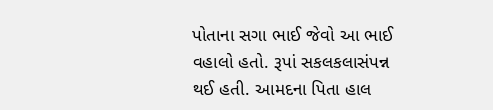પોતાના સગા ભાઈ જેવો આ ભાઈ વહાલો હતો. રૂપાં સકલકલાસંપન્ન થઈ હતી. આમદના પિતા હાલ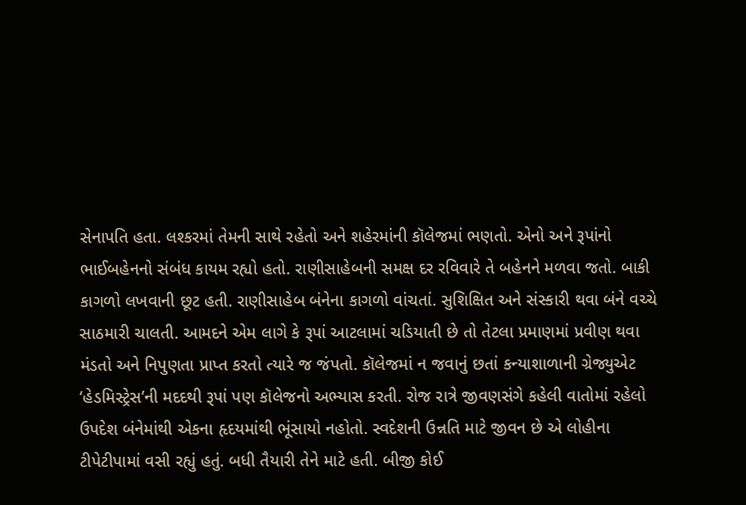સેનાપતિ હતા. લશ્કરમાં તેમની સાથે રહેતો અને શહેરમાંની કૉલેજમાં ભણતો. એનો અને રૂપાંનો ભાઈબહેનનો સંબંધ કાયમ રહ્યો હતો. રાણીસાહેબની સમક્ષ દર રવિવારે તે બહેનને મળવા જતો. બાકી કાગળો લખવાની છૂટ હતી. રાણીસાહેબ બંનેના કાગળો વાંચતાં. સુશિક્ષિત અને સંસ્કારી થવા બંને વચ્ચે સાઠમારી ચાલતી. આમદને એમ લાગે કે રૂપાં આટલામાં ચડિયાતી છે તો તેટલા પ્રમાણમાં પ્રવીણ થવા મંડતો અને નિપુણતા પ્રાપ્ત કરતો ત્યારે જ જંપતો. કૉલેજમાં ન જવાનું છતાં કન્યાશાળાની ગ્રેજ્યુએટ ‘હેડમિસ્ટ્રેસ’ની મદદથી રૂપાં પણ કૉલેજનો અભ્યાસ કરતી. રોજ રાત્રે જીવણસંગે કહેલી વાતોમાં રહેલો ઉપદેશ બંનેમાંથી એકના હૃદયમાંથી ભૂંસાયો નહોતો. સ્વદેશની ઉન્નતિ માટે જીવન છે એ લોહીના ટીપેટીપામાં વસી રહ્યું હતું. બધી તૈયારી તેને માટે હતી. બીજી કોઈ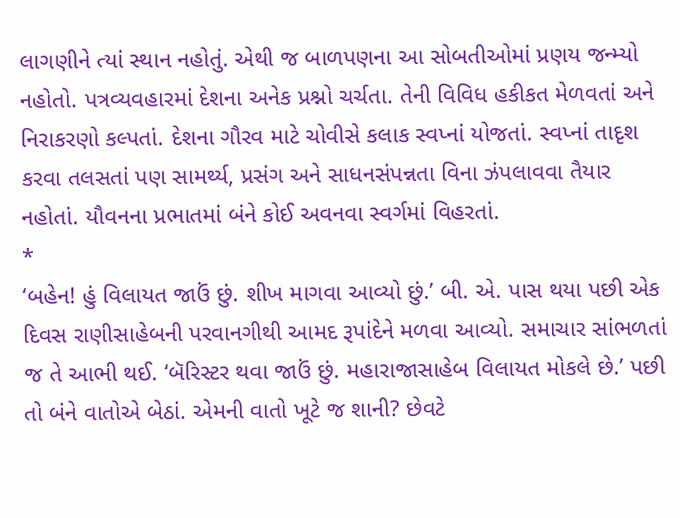લાગણીને ત્યાં સ્થાન નહોતું. એથી જ બાળપણના આ સોબતીઓમાં પ્રણય જન્મ્યો નહોતો. પત્રવ્યવહારમાં દેશના અનેક પ્રશ્નો ચર્ચતા. તેની વિવિધ હકીકત મેળવતાં અને નિરાકરણો કલ્પતાં. દેશના ગૌરવ માટે ચોવીસે કલાક સ્વપ્નાં યોજતાં. સ્વપ્નાં તાદૃશ કરવા તલસતાં પણ સામર્થ્ય, પ્રસંગ અને સાધનસંપન્નતા વિના ઝંપલાવવા તૈયાર નહોતાં. યૌવનના પ્રભાતમાં બંને કોઈ અવનવા સ્વર્ગમાં વિહરતાં.
*
‘બહેન! હું વિલાયત જાઉં છું. શીખ માગવા આવ્યો છું.’ બી. એ. પાસ થયા પછી એક દિવસ રાણીસાહેબની પરવાનગીથી આમદ રૂપાંદેને મળવા આવ્યો. સમાચાર સાંભળતાં જ તે આભી થઈ. ‘બૅરિસ્ટર થવા જાઉં છું. મહારાજાસાહેબ વિલાયત મોકલે છે.’ પછી તો બંને વાતોએ બેઠાં. એમની વાતો ખૂટે જ શાની? છેવટે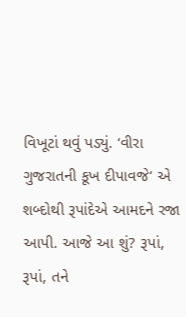વિખૂટાં થવું પડ્યું. ‘વીરા ગુજરાતની કૂખ દીપાવજે‘ એ શબ્દોથી રૂપાંદેએ આમદને રજા આપી. આજે આ શું? રૂપાં, રૂપાં, તને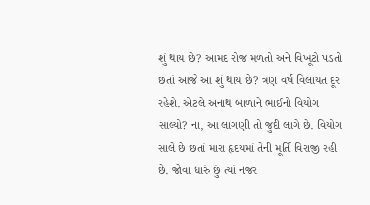શું થાય છે? આમદ રોજ મળતો અને વિખૂટો પડતો છતાં આજે આ શું થાય છે? ત્રણ વર્ષ વિલાયત દૂર રહેશે. એટલે અનાથ બાળાને ભાઈનો વિયોગ સાલ્યો? ના, આ લાગણી તો જુદી લાગે છે. વિયોગ સાલે છે છતાં મારા હૃદયમાં તેની મૂર્તિ વિરાજી રહી છે. જોવા ધારું છું ત્યાં નજર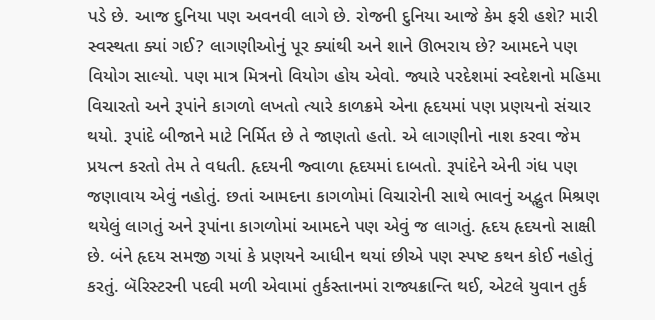પડે છે. આજ દુનિયા પણ અવનવી લાગે છે. રોજની દુનિયા આજે કેમ ફરી હશે? મારી સ્વસ્થતા ક્યાં ગઈ? લાગણીઓનું પૂર ક્યાંથી અને શાને ઊભરાય છે? આમદને પણ વિયોગ સાલ્યો. પણ માત્ર મિત્રનો વિયોગ હોય એવો. જ્યારે પરદેશમાં સ્વદેશનો મહિમા વિચારતો અને રૂપાંને કાગળો લખતો ત્યારે કાળક્રમે એના હૃદયમાં પણ પ્રણયનો સંચાર થયો. રૂપાંદે બીજાને માટે નિર્મિત છે તે જાણતો હતો. એ લાગણીનો નાશ કરવા જેમ પ્રયત્ન કરતો તેમ તે વધતી. હૃદયની જ્વાળા હૃદયમાં દાબતો. રૂપાંદેને એની ગંધ પણ જણાવાય એવું નહોતું. છતાં આમદના કાગળોમાં વિચારોની સાથે ભાવનું અદ્ભુત મિશ્રણ થયેલું લાગતું અને રૂપાંના કાગળોમાં આમદને પણ એવું જ લાગતું. હૃદય હૃદયનો સાક્ષી છે. બંને હૃદય સમજી ગયાં કે પ્રણયને આધીન થયાં છીએ પણ સ્પષ્ટ કથન કોઈ નહોતું કરતું. બૅરિસ્ટરની પદવી મળી એવામાં તુર્કસ્તાનમાં રાજ્યક્રાન્તિ થઈ, એટલે યુવાન તુર્ક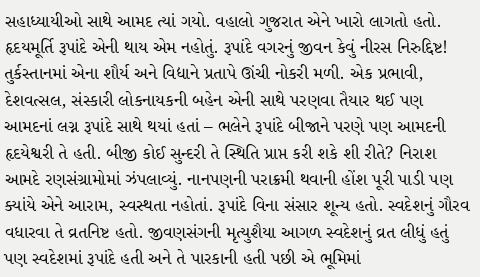સહાધ્યાયીઓ સાથે આમદ ત્યાં ગયો. વહાલો ગુજરાત એને ખારો લાગતો હતો. હૃદયમૂર્તિ રૂપાંદે એની થાય એમ નહોતું. રૂપાંદે વગરનું જીવન કેવું નીરસ નિરુદ્દિષ્ટ! તુર્કસ્તાનમાં એના શૌર્ય અને વિદ્યાને પ્રતાપે ઊંચી નોકરી મળી. એક પ્રભાવી, દેશવત્સલ, સંસ્કારી લોકનાયકની બહેન એની સાથે પરણવા તૈયાર થઈ પણ આમદનાં લગ્ન રૂપાંદે સાથે થયાં હતાં – ભલેને રૂપાંદે બીજાને પરણે પણ આમદની હૃદયેશ્વરી તે હતી. બીજી કોઈ સુન્દરી તે સ્થિતિ પ્રાપ્ત કરી શકે શી રીતે? નિરાશ આમદે રણસંગ્રામોમાં ઝંપલાવ્યું. નાનપણની પરાક્રમી થવાની હોંશ પૂરી પાડી પણ ક્યાંયે એને આરામ, સ્વસ્થતા નહોતાં. રૂપાંદે વિના સંસાર શૂન્ય હતો. સ્વદેશનું ગૌરવ વધારવા તે વ્રતનિષ્ટ હતો. જીવણસંગની મૃત્યુશૈયા આગળ સ્વદેશનું વ્રત લીધું હતું પણ સ્વદેશમાં રૂપાંદે હતી અને તે પારકાની હતી પછી એ ભૂમિમાં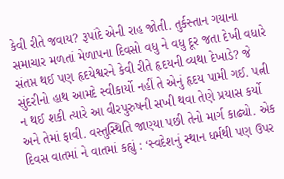કેવી રીતે જવાય? રૂપાંદે એની રાહ જોતી. તુર્કસ્તાન ગયાના સમાચાર મળતાં મેળાપના દિવસો વધુ ને વધુ દૂર જતા દેખી વધારે સંતપ્ત થઈ પણ હૃદયેશ્વરને કેવી રીતે હૃદયની વ્યથા દેખાડે? જે સુંદરીનો હાથ આમદે સ્વીકાર્યો નહીં તે એનું હૃદય પામી ગઈ. પત્ની ન થઈ શકી ત્યારે આ વીરપુરુષની સખી થવા તેણે પ્રયાસ કર્યો અને તેમાં ફાવી. વસ્તુસ્થિતિ જાણ્યા પછી તેનો માર્ગ કાઢ્યો. એક દિવસ વાતમાં ને વાતમાં કહ્યું : ‘સ્વદેશનું સ્થાન ધર્મથી પણ ઉપર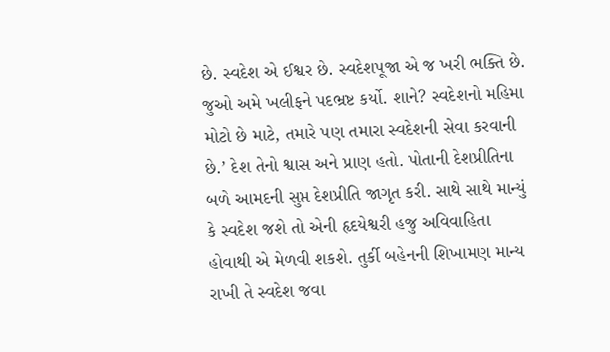છે. સ્વદેશ એ ઈશ્વર છે. સ્વદેશપૂજા એ જ ખરી ભક્તિ છે. જુઓ અમે ખલીફને પદભ્રષ્ટ કર્યો. શાને? સ્વદેશનો મહિમા મોટો છે માટે, તમારે પણ તમારા સ્વદેશની સેવા કરવાની છે.’ દેશ તેનો શ્વાસ અને પ્રાણ હતો. પોતાની દેશપ્રીતિના બળે આમદની સુપ્ત દેશપ્રીતિ જાગૃત કરી. સાથે સાથે માન્યું કે સ્વદેશ જશે તો એની હૃદયેશ્વરી હજુ અવિવાહિતા હોવાથી એ મેળવી શકશે. તુર્કી બહેનની શિખામણ માન્ય રાખી તે સ્વદેશ જવા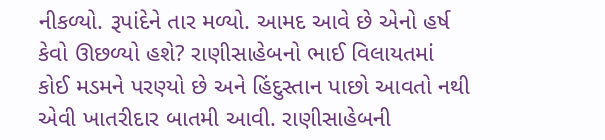નીકળ્યો. રૂપાંદેને તાર મળ્યો. આમદ આવે છે એનો હર્ષ કેવો ઊછળ્યો હશે? રાણીસાહેબનો ભાઈ વિલાયતમાં કોઈ મડમને પરણ્યો છે અને હિંદુસ્તાન પાછો આવતો નથી એવી ખાતરીદાર બાતમી આવી. રાણીસાહેબની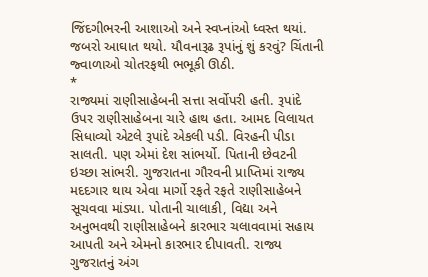જિંદગીભરની આશાઓ અને સ્વપ્નાંઓ ધ્વસ્ત થયાં. જબરો આઘાત થયો. યૌવનારૂઢ રૂપાંનું શું કરવું? ચિંતાની જ્વાળાઓ ચોતરફથી ભભૂકી ઊઠી.
*
રાજ્યમાં રાણીસાહેબની સત્તા સર્વોપરી હતી. રૂપાંદે ઉપર રાણીસાહેબના ચારે હાથ હતા. આમદ વિલાયત સિધાવ્યો એટલે રૂપાંદે એકલી પડી. વિરહની પીડા સાલતી. પણ એમાં દેશ સાંભર્યો. પિતાની છેવટની ઇચ્છા સાંભરી. ગુજરાતના ગૌરવની પ્રાપ્તિમાં રાજ્ય મદદગાર થાય એવા માર્ગો રફતે રફતે રાણીસાહેબને સૂચવવા માંડ્યા. પોતાની ચાલાકી, વિદ્યા અને અનુભવથી રાણીસાહેબને કારભાર ચલાવવામાં સહાય આપતી અને એમનો કારભાર દીપાવતી. રાજ્ય ગુજરાતનું અંગ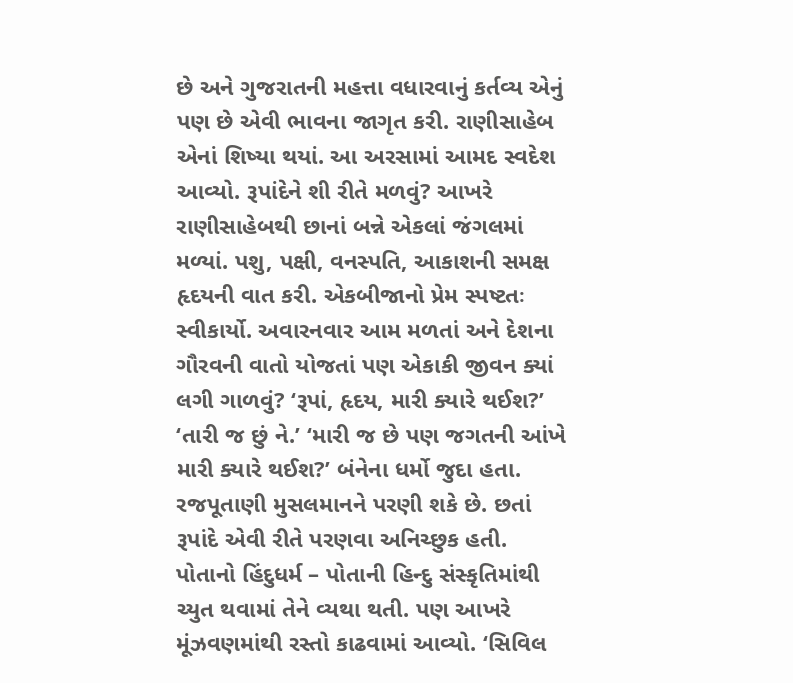છે અને ગુજરાતની મહત્તા વધારવાનું કર્તવ્ય એનું પણ છે એવી ભાવના જાગૃત કરી. રાણીસાહેબ એનાં શિષ્યા થયાં. આ અરસામાં આમદ સ્વદેશ આવ્યો. રૂપાંદેને શી રીતે મળવું? આખરે રાણીસાહેબથી છાનાં બન્ને એકલાં જંગલમાં મળ્યાં. પશુ, પક્ષી, વનસ્પતિ, આકાશની સમક્ષ હૃદયની વાત કરી. એકબીજાનો પ્રેમ સ્પષ્ટતઃ સ્વીકાર્યો. અવારનવાર આમ મળતાં અને દેશના ગૌરવની વાતો યોજતાં પણ એકાકી જીવન ક્યાં લગી ગાળવું? ‘રૂપાં, હૃદય, મારી ક્યારે થઈશ?’ ‘તારી જ છું ને.’ ‘મારી જ છે પણ જગતની આંખે મારી ક્યારે થઈશ?’ બંનેના ધર્મો જુદા હતા. રજપૂતાણી મુસલમાનને પરણી શકે છે. છતાં રૂપાંદે એવી રીતે પરણવા અનિચ્છુક હતી. પોતાનો હિંદુધર્મ – પોતાની હિન્દુ સંસ્કૃતિમાંથી ચ્યુત થવામાં તેને વ્યથા થતી. પણ આખરે મૂંઝવણમાંથી રસ્તો કાઢવામાં આવ્યો. ‘સિવિલ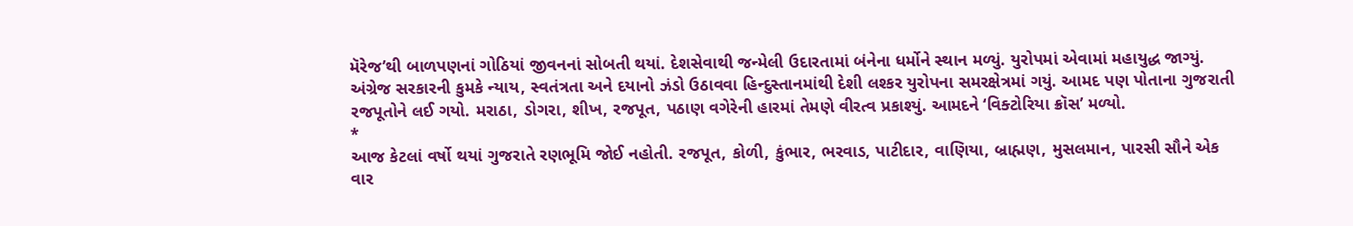મૅરેજ’થી બાળપણનાં ગોઠિયાં જીવનનાં સોબતી થયાં. દેશસેવાથી જન્મેલી ઉદારતામાં બંનેના ધર્મોને સ્થાન મળ્યું. યુરોપમાં એવામાં મહાયુદ્ધ જાગ્યું. અંગ્રેજ સરકારની કુમકે ન્યાય, સ્વતંત્રતા અને દયાનો ઝંડો ઉઠાવવા હિન્દુસ્તાનમાંથી દેશી લશ્કર યુરોપના સમરક્ષેત્રમાં ગયું. આમદ પણ પોતાના ગુજરાતી રજપૂતોને લઈ ગયો. મરાઠા, ડોગરા, શીખ, રજપૂત, પઠાણ વગેરેની હારમાં તેમણે વીરત્વ પ્રકાશ્યું. આમદને ‘વિક્ટોરિયા ક્રૉસ’ મળ્યો.
*
આજ કેટલાં વર્ષો થયાં ગુજરાતે રણભૂમિ જોઈ નહોતી. રજપૂત, કોળી, કુંભાર, ભરવાડ, પાટીદાર, વાણિયા, બ્રાહ્મણ, મુસલમાન, પારસી સૌને એક વાર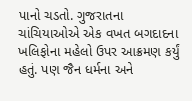પાનો ચડતો. ગુજરાતના ચાંચિયાઓએ એક વખત બગદાદના ખલિફોના મહેલો ઉપર આક્રમણ કર્યું હતું. પણ જૈન ધર્મના અને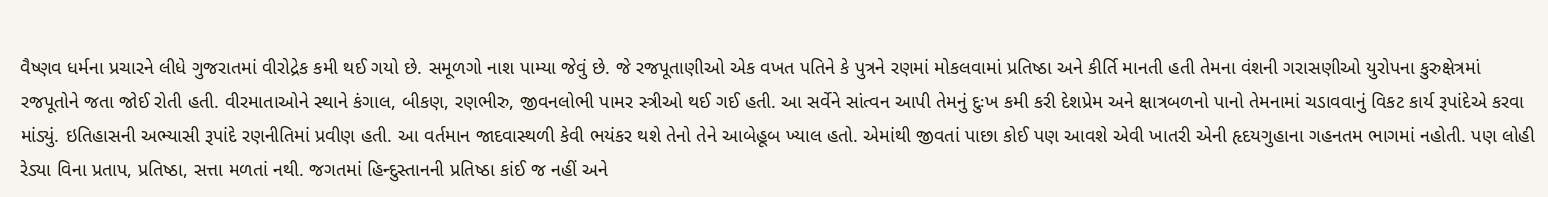વૈષ્ણવ ધર્મના પ્રચારને લીધે ગુજરાતમાં વીરોદ્રેક કમી થઈ ગયો છે. સમૂળગો નાશ પામ્યા જેવું છે. જે રજપૂતાણીઓ એક વખત પતિને કે પુત્રને રણમાં મોકલવામાં પ્રતિષ્ઠા અને કીર્તિ માનતી હતી તેમના વંશની ગરાસણીઓ યુરોપના કુરુક્ષેત્રમાં રજપૂતોને જતા જોઈ રોતી હતી. વીરમાતાઓને સ્થાને કંગાલ, બીકણ, રણભીરુ, જીવનલોભી પામર સ્ત્રીઓ થઈ ગઈ હતી. આ સર્વેને સાંત્વન આપી તેમનું દુઃખ કમી કરી દેશપ્રેમ અને ક્ષાત્રબળનો પાનો તેમનામાં ચડાવવાનું વિકટ કાર્ય રૂપાંદેએ કરવા માંડ્યું. ઇતિહાસની અભ્યાસી રૂપાંદે રણનીતિમાં પ્રવીણ હતી. આ વર્તમાન જાદવાસ્થળી કેવી ભયંકર થશે તેનો તેને આબેહૂબ ખ્યાલ હતો. એમાંથી જીવતાં પાછા કોઈ પણ આવશે એવી ખાતરી એની હૃદયગુહાના ગહનતમ ભાગમાં નહોતી. પણ લોહી રેડ્યા વિના પ્રતાપ, પ્રતિષ્ઠા, સત્તા મળતાં નથી. જગતમાં હિન્દુસ્તાનની પ્રતિષ્ઠા કાંઈ જ નહીં અને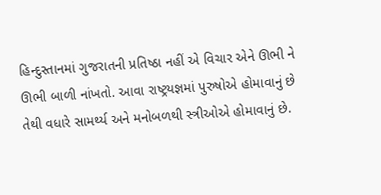હિન્દુસ્તાનમાં ગુજરાતની પ્રતિષ્ઠા નહીં એ વિચાર એને ઊભી ને ઊભી બાળી નાંખતો. આવા રાષ્ટ્રયજ્ઞમાં પુરુષોએ હોમાવાનું છે તેથી વધારે સામર્થ્ય અને મનોબળથી સ્ત્રીઓએ હોમાવાનું છે.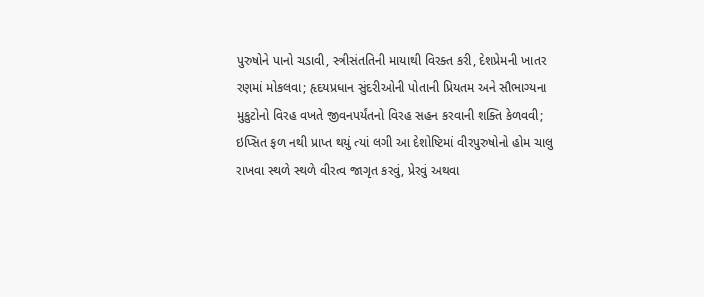પુરુષોને પાનો ચડાવી, સ્ત્રીસંતતિની માયાથી વિરક્ત કરી, દેશપ્રેમની ખાતર રણમાં મોકલવા; હૃદયપ્રધાન સુંદરીઓની પોતાની પ્રિયતમ અને સૌભાગ્યના મુકુટોનો વિરહ વખતે જીવનપર્યંતનો વિરહ સહન કરવાની શક્તિ કેળવવી; ઇપ્સિત ફળ નથી પ્રાપ્ત થયું ત્યાં લગી આ દેશોષ્ટિમાં વીરપુરુષોનો હોમ ચાલુ રાખવા સ્થળે સ્થળે વીરત્વ જાગૃત કરવું, પ્રેરવું અથવા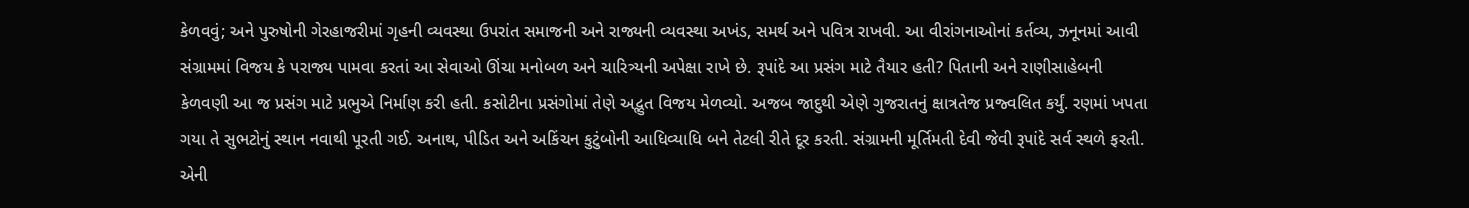કેળવવું; અને પુરુષોની ગેરહાજરીમાં ગૃહની વ્યવસ્થા ઉપરાંત સમાજની અને રાજ્યની વ્યવસ્થા અખંડ, સમર્થ અને પવિત્ર રાખવી. આ વીરાંગનાઓનાં કર્તવ્ય, ઝનૂનમાં આવી સંગ્રામમાં વિજય કે પરાજ્ય પામવા કરતાં આ સેવાઓ ઊંચા મનોબળ અને ચારિત્ર્યની અપેક્ષા રાખે છે. રૂપાંદે આ પ્રસંગ માટે તૈયાર હતી? પિતાની અને રાણીસાહેબની કેળવણી આ જ પ્રસંગ માટે પ્રભુએ નિર્માણ કરી હતી. કસોટીના પ્રસંગોમાં તેણે અદ્ભુત વિજય મેળવ્યો. અજબ જાદુથી એણે ગુજરાતનું ક્ષાત્રતેજ પ્રજ્વલિત કર્યું. રણમાં ખપતા ગયા તે સુભટોનું સ્થાન નવાથી પૂરતી ગઈ. અનાથ, પીડિત અને અકિંચન કુટુંબોની આધિવ્યાધિ બને તેટલી રીતે દૂર કરતી. સંગ્રામની મૂર્તિમતી દેવી જેવી રૂપાંદે સર્વ સ્થળે ફરતી. એની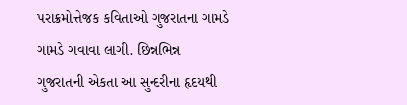પરાક્રમોત્તેજક કવિતાઓ ગુજરાતના ગામડે ગામડે ગવાવા લાગી. છિન્નભિન્ન ગુજરાતની એકતા આ સુન્દરીના હૃદયથી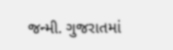જન્મી. ગુજરાતમાં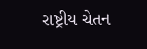રાષ્ટ્રીય ચેતન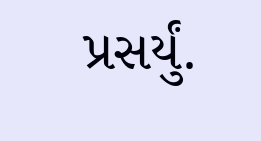પ્રસર્યું.